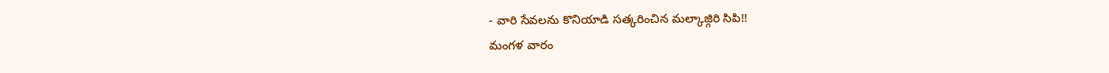- వారి సేవలను కొనియాడి సత్కరించిన మల్కాజ్గిరి సిపి!!
మంగళ వారం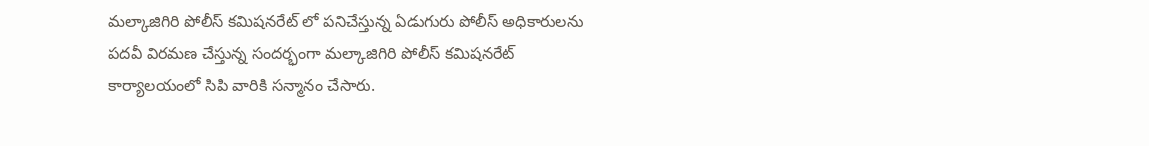మల్కాజిగిరి పోలీస్ కమిషనరేట్ లో పనిచేస్తున్న ఏడుగురు పోలీస్ అధికారులను పదవీ విరమణ చేస్తున్న సందర్భంగా మల్కాజిగిరి పోలీస్ కమిషనరేట్ కార్యాలయంలో సిపి వారికి సన్మానం చేసారు.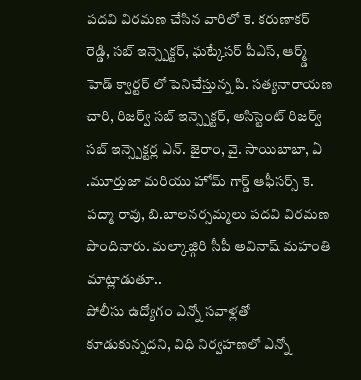పదవి విరమణ చేసిన వారిలో కె. కరుణాకర్ రెడ్డి, సబ్ ఇన్స్పెక్టర్, ఘట్కేసర్ పీఎస్, ఆర్మ్డ్ హెడ్ క్వార్టర్ లో పెనిచేస్తున్న పి. సత్యనారాయణ చారి, రిజర్వ్ సబ్ ఇన్స్పెక్టర్, అసిస్టెంట్ రిజర్వ్ సబ్ ఇన్స్పెక్టర్ల ఎన్. జైరాం, వై. సాయిబాబా, ఏ .మూర్తుజా మరియు హోమ్ గార్డ్ ఆఫీసర్స్ కె. పద్మా రావు, బి.బాలనర్సమ్మలు పదవి విరమణ పొందినారు. మల్కాజ్గిరి సీపీ అవినాష్ మహంతి మాట్లాడుతూ..
పోలీసు ఉద్యోగం ఎన్నో సవాళ్లతో కూడుకున్నదని, విధి నిర్వహణలో ఎన్నో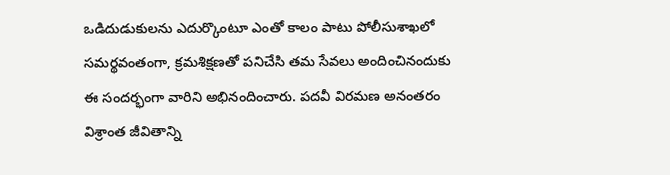ఒడిదుడుకులను ఎదుర్కొంటూ ఎంతో కాలం పాటు పోలీసుశాఖలో సమర్థవంతంగా, క్రమశిక్షణతో పనిచేసి తమ సేవలు అందించినందుకు ఈ సందర్భంగా వారిని అభినందించారు. పదవీ విరమణ అనంతరం విశ్రాంత జీవితాన్ని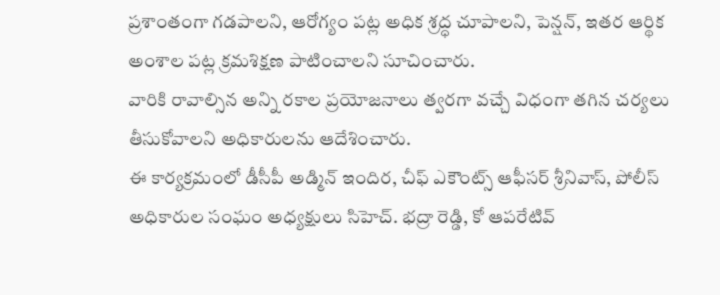ప్రశాంతంగా గడపాలని, ఆరోగ్యం పట్ల అధిక శ్రద్ధ చూపాలని, పెన్షన్, ఇతర ఆర్థిక అంశాల పట్ల క్రమశిక్షణ పాటించాలని సూచించారు.
వారికి రావాల్సిన అన్ని రకాల ప్రయోజనాలు త్వరగా వచ్చే విధంగా తగిన చర్యలు తీసుకోవాలని అధికారులను ఆదేశించారు.
ఈ కార్యక్రమంలో డీసీపీ అడ్మిన్ ఇందిర, చీఫ్ ఎకౌంట్స్ ఆఫీసర్ శ్రీనివాస్, పోలీస్ అధికారుల సంఘం అధ్యక్షులు సిహెచ్. భద్రా రెడ్డి, కో ఆపరేటివ్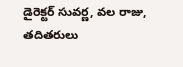డైరెక్టర్ సువర్ణ, వల రాజు, తదితరులు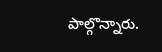పాల్గొన్నారు.